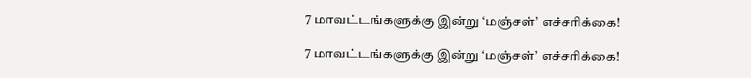7 மாவட்டங்களுக்கு இன்று ‘மஞ்சள்’ எச்சரிக்கை!

7 மாவட்டங்களுக்கு இன்று ‘மஞ்சள்’ எச்சரிக்கை!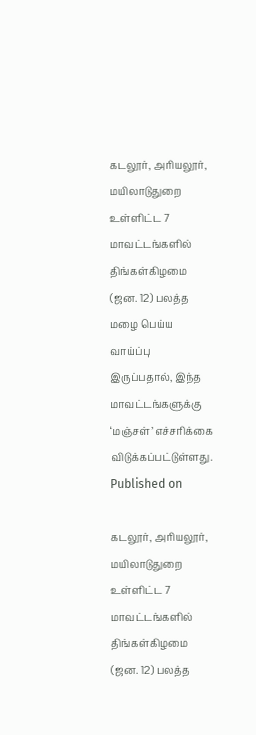கடலூர், அரியலூர், மயிலாடுதுறை உள்ளிட்ட 7 மாவட்டங்களில் திங்கள்கிழமை (ஜன. 12) பலத்த மழை பெய்ய வாய்ப்பு இருப்பதால், இந்த மாவட்டங்களுக்கு ‘மஞ்சள்’ எச்சரிக்கை விடுக்கப்பட்டுள்ளது.
Published on

கடலூர், அரியலூர், மயிலாடுதுறை உள்ளிட்ட 7 மாவட்டங்களில் திங்கள்கிழமை (ஜன. 12) பலத்த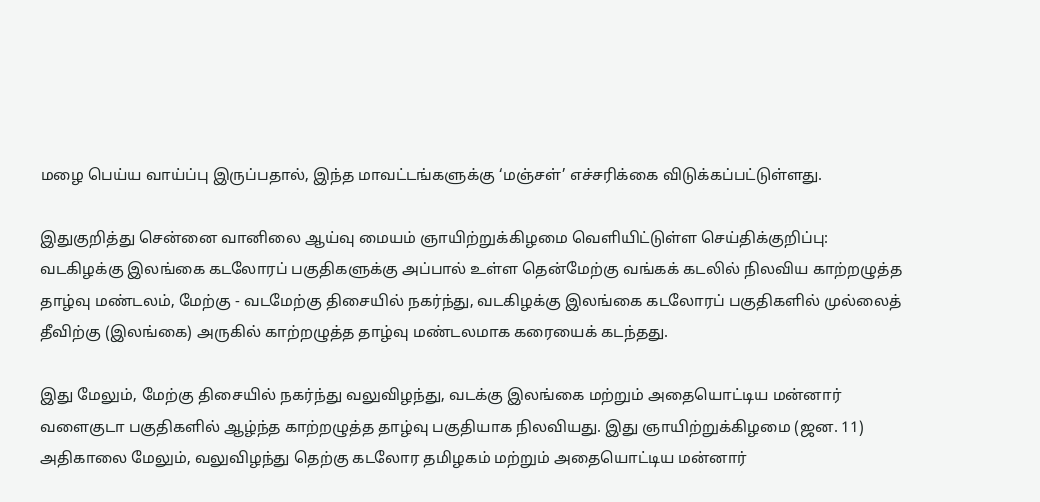மழை பெய்ய வாய்ப்பு இருப்பதால், இந்த மாவட்டங்களுக்கு ‘மஞ்சள்’ எச்சரிக்கை விடுக்கப்பட்டுள்ளது.

இதுகுறித்து சென்னை வானிலை ஆய்வு மையம் ஞாயிற்றுக்கிழமை வெளியிட்டுள்ள செய்திக்குறிப்பு: வடகிழக்கு இலங்கை கடலோரப் பகுதிகளுக்கு அப்பால் உள்ள தென்மேற்கு வங்கக் கடலில் நிலவிய காற்றழுத்த தாழ்வு மண்டலம், மேற்கு - வடமேற்கு திசையில் நகர்ந்து, வடகிழக்கு இலங்கை கடலோரப் பகுதிகளில் முல்லைத் தீவிற்கு (இலங்கை) அருகில் காற்றழுத்த தாழ்வு மண்டலமாக கரையைக் கடந்தது.

இது மேலும், மேற்கு திசையில் நகர்ந்து வலுவிழந்து, வடக்கு இலங்கை மற்றும் அதையொட்டிய மன்னார் வளைகுடா பகுதிகளில் ஆழ்ந்த காற்றழுத்த தாழ்வு பகுதியாக நிலவியது. இது ஞாயிற்றுக்கிழமை (ஜன. 11) அதிகாலை மேலும், வலுவிழந்து தெற்கு கடலோர தமிழகம் மற்றும் அதையொட்டிய மன்னார்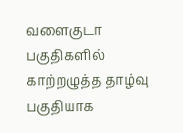வளைகுடா பகுதிகளில் காற்றழுத்த தாழ்வு பகுதியாக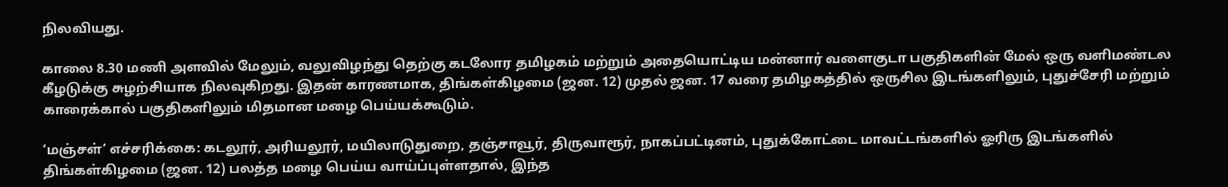நிலவியது.

காலை 8.30 மணி அளவில் மேலும், வலுவிழந்து தெற்கு கடலோர தமிழகம் மற்றும் அதையொட்டிய மன்னார் வளைகுடா பகுதிகளின் மேல் ஒரு வளிமண்டல கீழடுக்கு சுழற்சியாக நிலவுகிறது. இதன் காரணமாக, திங்கள்கிழமை (ஜன. 12) முதல் ஜன. 17 வரை தமிழகத்தில் ஒருசில இடங்களிலும், புதுச்சேரி மற்றும் காரைக்கால் பகுதிகளிலும் மிதமான மழை பெய்யக்கூடும்.

‘மஞ்சள்’ எச்சரிக்கை: கடலூர், அரியலூர், மயிலாடுதுறை, தஞ்சாவூர், திருவாரூர், நாகப்பட்டினம், புதுக்கோட்டை மாவட்டங்களில் ஓரிரு இடங்களில் திங்கள்கிழமை (ஜன. 12) பலத்த மழை பெய்ய வாய்ப்புள்ளதால், இந்த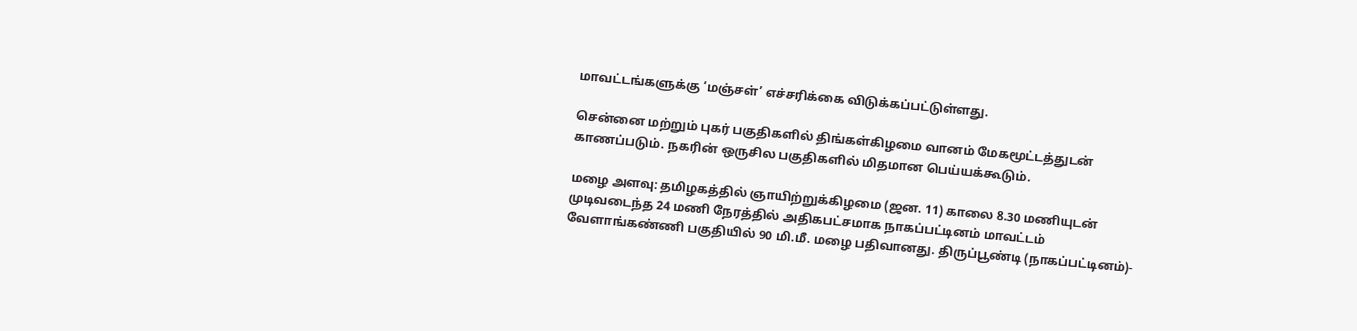மாவட்டங்களுக்கு ‘மஞ்சள்’ எச்சரிக்கை விடுக்கப்பட்டுள்ளது.

சென்னை மற்றும் புகர் பகுதிகளில் திங்கள்கிழமை வானம் மேகமூட்டத்துடன் காணப்படும். நகரின் ஒருசில பகுதிகளில் மிதமான பெய்யக்கூடும்.

மழை அளவு: தமிழகத்தில் ஞாயிற்றுக்கிழமை (ஜன. 11) காலை 8.30 மணியுடன் முடிவடைந்த 24 மணி நேரத்தில் அதிகபட்சமாக நாகப்பட்டினம் மாவட்டம் வேளாங்கண்ணி பகுதியில் 90 மி.மீ. மழை பதிவானது. திருப்பூண்டி (நாகப்பட்டினம்)-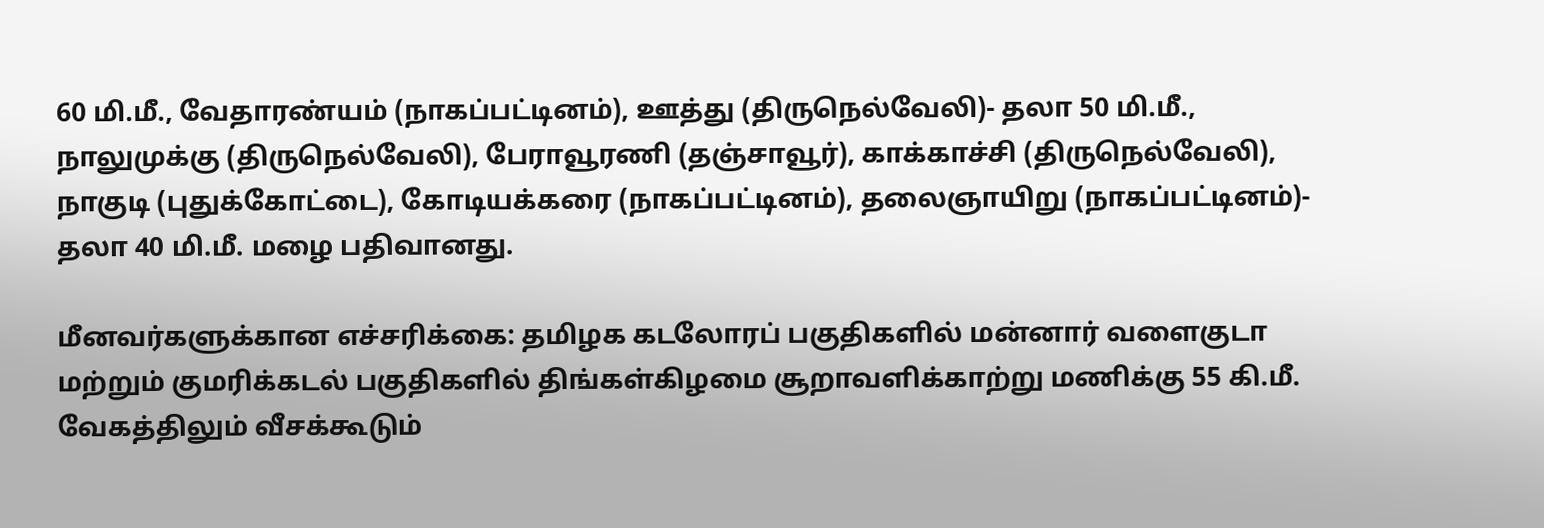60 மி.மீ., வேதாரண்யம் (நாகப்பட்டினம்), ஊத்து (திருநெல்வேலி)- தலா 50 மி.மீ., நாலுமுக்கு (திருநெல்வேலி), பேராவூரணி (தஞ்சாவூர்), காக்காச்சி (திருநெல்வேலி), நாகுடி (புதுக்கோட்டை), கோடியக்கரை (நாகப்பட்டினம்), தலைஞாயிறு (நாகப்பட்டினம்)- தலா 40 மி.மீ. மழை பதிவானது.

மீனவர்களுக்கான எச்சரிக்கை: தமிழக கடலோரப் பகுதிகளில் மன்னார் வளைகுடா மற்றும் குமரிக்கடல் பகுதிகளில் திங்கள்கிழமை சூறாவளிக்காற்று மணிக்கு 55 கி.மீ. வேகத்திலும் வீசக்கூடும்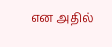என அதில்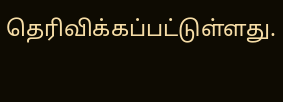தெரிவிக்கப்பட்டுள்ளது.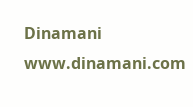Dinamani
www.dinamani.com